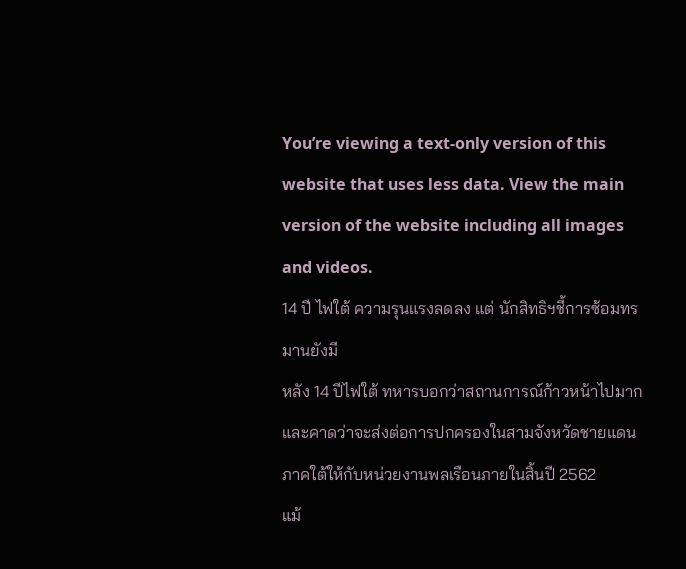You’re viewing a text-only version of this website that uses less data. View the main version of the website including all images and videos.
14 ปี ไฟใต้ ความรุนแรงลดลง แต่ นักสิทธิฯชี้การซ้อมทรมานยังมี
หลัง 14 ปีไฟใต้ ทหารบอกว่าสถานการณ์ก้าวหน้าไปมากและคาดว่าจะส่งต่อการปกครองในสามจังหวัดชายแดนภาคใต้ให้กับหน่วยงานพลเรือนภายในสิ้นปี 2562
แม้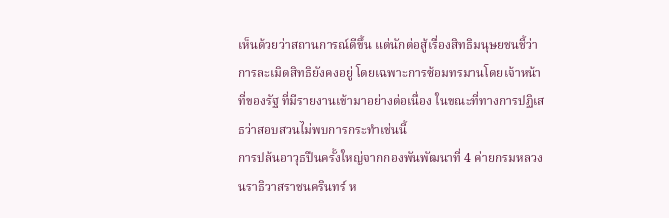เห็นด้วยว่าสถานการณ์ดีขึ้น แต่นักต่อสู้เรื่องสิทธิมนุษยชนชี้ว่าการละเมิดสิทธิยังคงอยู่ โดยเฉพาะการซ้อมทรมานโดยเจ้าหน้าที่ของรัฐ ที่มีรายงานเข้ามาอย่างต่อเนื่อง ในขณะที่ทางการปฏิเสธว่าสอบสวนไม่พบการกระทำเช่นนี้
การปล้นอาวุธปืนครั้งใหญ่จากกองพันพัฒนาที่ 4 ค่ายกรมหลวงนราธิวาสราชนครินทร์ ห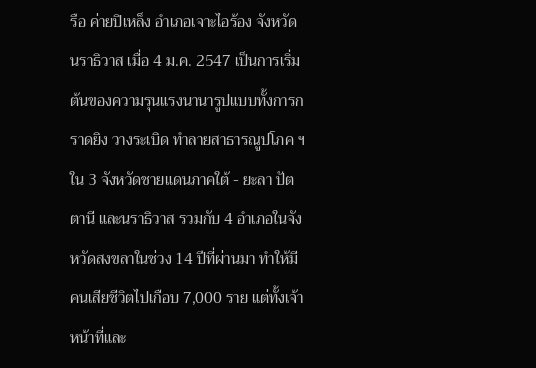รือ ค่ายปิเหล็ง อำเภอเจาะไอร้อง จังหวัดนราธิวาส เมื่อ 4 ม.ค. 2547 เป็นการเริ่มต้นของความรุนแรงนานารูปแบบทั้งการกราดยิง วางระเบิด ทำลายสาธารณูปโภค ฯ ใน 3 จังหวัดชายแดนภาคใต้ - ยะลา ปัตตานี และนราธิวาส รวมกับ 4 อำเภอในจังหวัดสงขลาในช่วง 14 ปีที่ผ่านมา ทำให้มีคนเสียชีวิตไปเกือบ 7,000 ราย แต่ทั้งเจ้าหน้าที่และ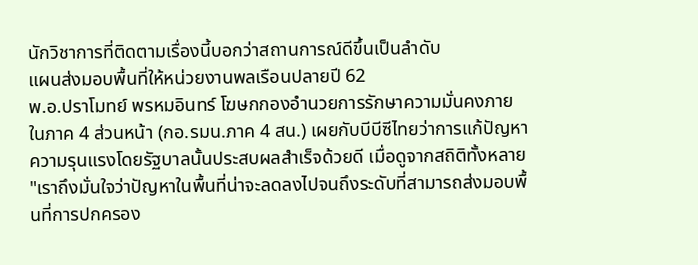นักวิชาการที่ติดตามเรื่องนี้บอกว่าสถานการณ์ดีขึ้นเป็นลำดับ
แผนส่งมอบพื้นที่ให้หน่วยงานพลเรือนปลายปี 62
พ.อ.ปราโมทย์ พรหมอินทร์ โฆษกกองอำนวยการรักษาความมั่นคงภายในภาค 4 ส่วนหน้า (กอ.รมน.ภาค 4 สน.) เผยกับบีบีซีไทยว่าการแก้ปัญหาความรุนแรงโดยรัฐบาลนั้นประสบผลสำเร็จด้วยดี เมื่อดูจากสถิติทั้งหลาย
"เราถึงมั่นใจว่าปัญหาในพื้นที่น่าจะลดลงไปจนถึงระดับที่สามารถส่งมอบพื้นที่การปกครอง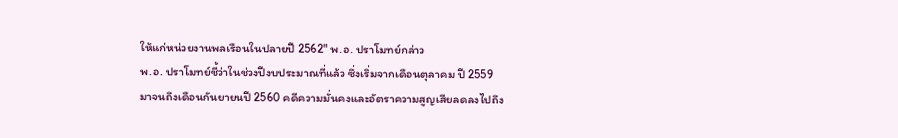ให้แก่หน่วยงานพลเรือนในปลายปี 2562" พ.อ. ปราโมทย์กล่าว
พ.อ. ปราโมทย์ชี้ว่าในช่วงปีงบประมาณที่แล้ว ซึ่งเริ่มจากเดือนตุลาคม ปี 2559 มาจนถึงเดือนกันยายนปี 2560 คดีความมั่นคงและอัตราความสูญเสียลดลงไปถึง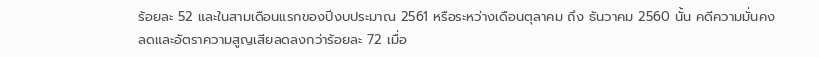ร้อยละ 52 และในสามเดือนแรกของปีงบประมาณ 2561 หรือระหว่างเดือนตุลาคม ถึง ธันวาคม 2560 นั้น คดีความมั่นคงลดและอัตราความสูญเสียลดลงกว่าร้อยละ 72 เมื่อ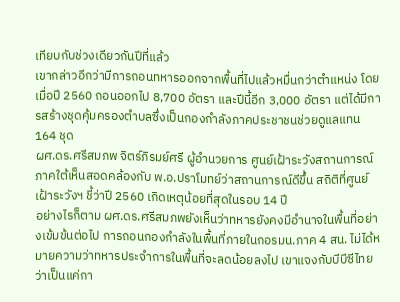เทียบกับช่วงเดียวกันปีที่แล้ว
เขากล่าวอีกว่ามีการถอนทหารออกจากพื้นที่ไปแล้วหมื่นกว่าตำแหน่ง โดยเมื่อปี 2560 ถอนออกไป 8,700 อัตรา และปีนี้อีก 3,000 อัตรา แต่ได้มีการสร้างชุดคุ้มครองตำบลซึ่งเป็นกองกำลังภาคประชาชนช่วยดูแลแทน 164 ชุด
ผศ.ดร.ศรีสมภพ จิตร์ภิรมย์ศรี ผู้อำนวยการ ศูนย์เฝ้าระวังสถานการณ์ภาคใต้เห็นสอดคล้องกับ พ.อ.ปราโมทย์ว่าสถานการณ์ดีขึ้น สถิติที่ศูนย์เฝ้าระวังฯ ชี้ว่าปี 2560 เกิดเหตุน้อยที่สุดในรอบ 14 ปี
อย่างไรก็ตาม ผศ.ดร.ศรีสมภพยังเห็นว่าทหารยังคงมีอำนาจในพื้นที่อย่างเข้มข้นต่อไป การถอนกองกำลังในพื้นที่ภายในกอรมน.ภาค 4 สน. ไม่ได้หมายความว่าทหารประจำการในพื้นที่จะลดน้อยลงไป เขาแจงกับบีบีซีไทยว่าเป็นแค่กา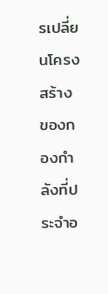รเปลี่ยนโครงสร้างของกองกำลังที่ประจำอ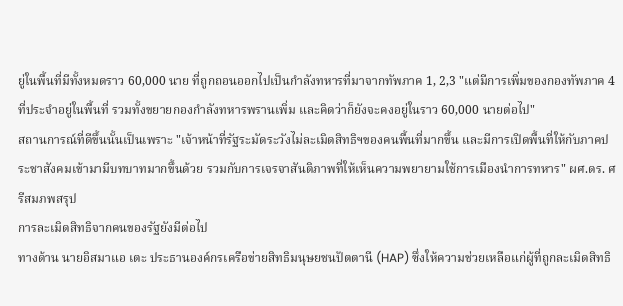ยู่ในพื้นที่มีทั้งหมดราว 60,000 นาย ที่ถูกถอนออกไปเป็นกำลังทหารที่มาจากทัพภาค 1, 2,3 "แต่มีการเพิ่มของกองทัพภาค 4 ที่ประจำอยู่ในพื้นที่ รวมทั้งขยายกองกำลังทหารพรานเพิ่ม และคิดว่าก็ยังจะคงอยู่ในราว 60,000 นายต่อไป"
สถานการณ์ที่ดีขึ้นนั้นเป็นเพราะ "เจ้าหน้าที่รัฐระมัดระวังไม่ละเมิดสิทธิฯของคนพื้นที่มากขึ้น และมีการเปิดพื้นที่ให้กับภาคประชาสังคมเข้ามามีบทบาทมากขึ้นด้วย รวมกับการเจรจาสันติภาพที่ให้เห็นความพยายามใช้การเมืองนำการทหาร" ผศ.ดร. ศรีสมภพสรุป
การละเมิดสิทธิจากคนของรัฐยังมีต่อไป
ทางด้าน นายอิสมาแอ เตะ ประธานองค์กรเครือข่ายสิทธิมนุษยชนปัตตานี (HAP) ซึ่งให้ความช่วยเหลือแก่ผู้ที่ถูกละเมิดสิทธิ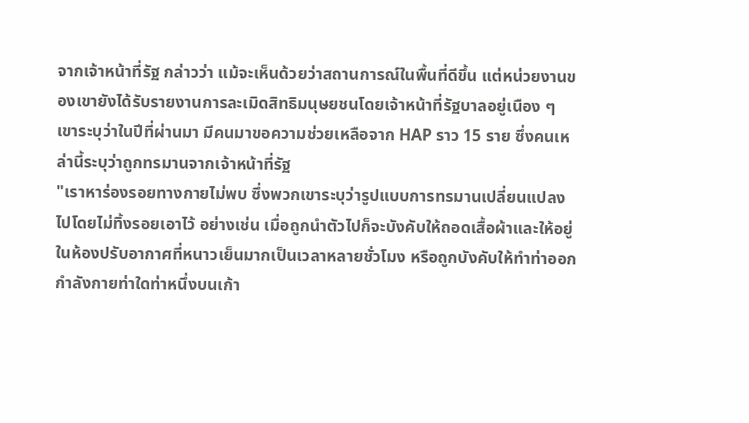จากเจ้าหน้าที่รัฐ กล่าวว่า แม้จะเห็นด้วยว่าสถานการณ์ในพื้นที่ดีขึ้น แต่หน่วยงานของเขายังได้รับรายงานการละเมิดสิทธิมนุษยชนโดยเจ้าหน้าที่รัฐบาลอยู่เนือง ๆ
เขาระบุว่าในปีที่ผ่านมา มีคนมาขอความช่วยเหลือจาก HAP ราว 15 ราย ซึ่งคนเหล่านี้ระบุว่าถูกทรมานจากเจ้าหน้าที่รัฐ
"เราหาร่องรอยทางกายไม่พบ ซึ่งพวกเขาระบุว่ารูปแบบการทรมานเปลี่ยนแปลงไปโดยไม่ทิ้งรอยเอาไว้ อย่างเช่น เมื่อถูกนำตัวไปก็จะบังคับให้ถอดเสื้อผ้าและให้อยู่ในห้องปรับอากาศที่หนาวเย็นมากเป็นเวลาหลายชั่วโมง หรือถูกบังคับให้ทำท่าออกกำลังกายท่าใดท่าหนึ่งบนเก้า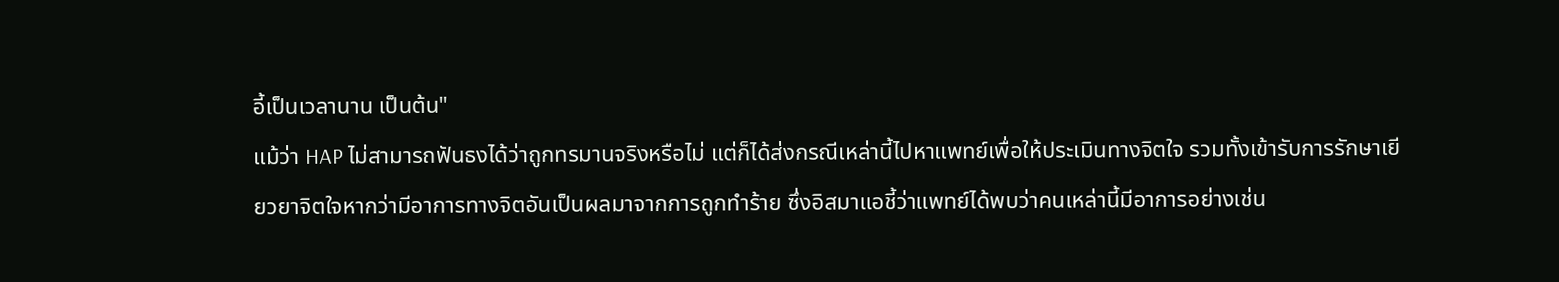อี้เป็นเวลานาน เป็นต้น"
แม้ว่า HAP ไม่สามารถฟันธงได้ว่าถูกทรมานจริงหรือไม่ แต่ก็ได้ส่งกรณีเหล่านี้ไปหาแพทย์เพื่อให้ประเมินทางจิตใจ รวมทั้งเข้ารับการรักษาเยียวยาจิตใจหากว่ามีอาการทางจิตอันเป็นผลมาจากการถูกทำร้าย ซึ่งอิสมาแอชี้ว่าแพทย์ได้พบว่าคนเหล่านี้มีอาการอย่างเช่น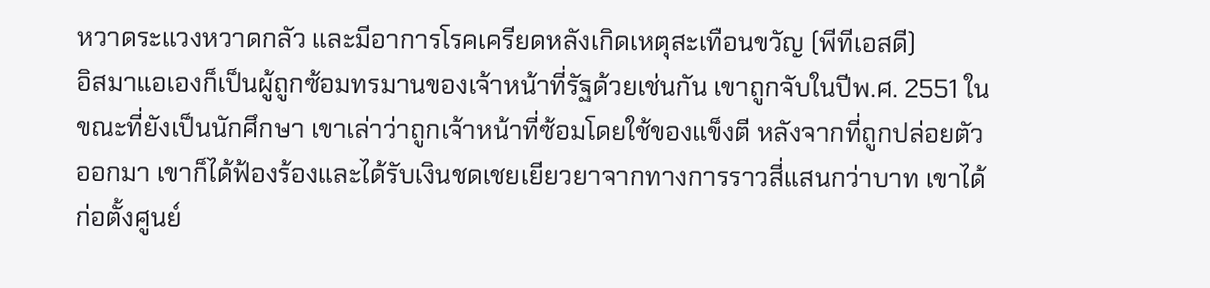หวาดระแวงหวาดกลัว และมีอาการโรคเครียดหลังเกิดเหตุสะเทือนขวัญ (พีทีเอสดี)
อิสมาแอเองก็เป็นผู้ถูกซ้อมทรมานของเจ้าหน้าที่รัฐด้วยเช่นกัน เขาถูกจับในปีพ.ศ. 2551 ในขณะที่ยังเป็นนักศึกษา เขาเล่าว่าถูกเจ้าหน้าที่ซ้อมโดยใช้ของแข็งตี หลังจากที่ถูกปล่อยตัวออกมา เขาก็ได้ฟ้องร้องและได้รับเงินชดเชยเยียวยาจากทางการราวสี่แสนกว่าบาท เขาได้ก่อตั้งศูนย์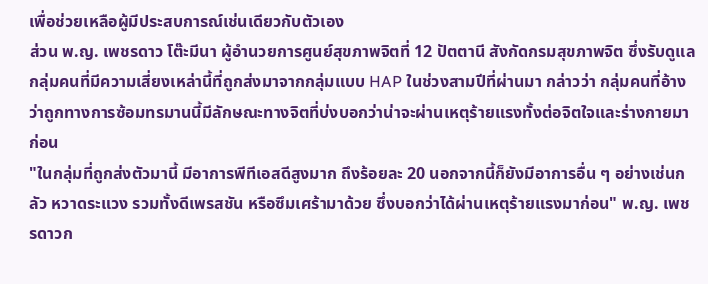เพื่อช่วยเหลือผู้มีประสบการณ์เช่นเดียวกับตัวเอง
ส่วน พ.ญ. เพชรดาว โต๊ะมีนา ผู้อำนวยการศูนย์สุขภาพจิตที่ 12 ปัตตานี สังกัดกรมสุขภาพจิต ซึ่งรับดูแลกลุ่มคนที่มีความเสี่ยงเหล่านี้ที่ถูกส่งมาจากกลุ่มแบบ HAP ในช่วงสามปีที่ผ่านมา กล่าวว่า กลุ่มคนที่อ้างว่าถูกทางการซ้อมทรมานนี้มีลักษณะทางจิตที่บ่งบอกว่าน่าจะผ่านเหตุร้ายแรงทั้งต่อจิตใจและร่างกายมาก่อน
"ในกลุ่มที่ถูกส่งตัวมานี้ มีอาการพีทีเอสดีสูงมาก ถึงร้อยละ 20 นอกจากนี้ก็ยังมีอาการอื่น ๆ อย่างเช่นกลัว หวาดระแวง รวมทั้งดีเพรสชัน หรือซึมเศร้ามาด้วย ซึ่งบอกว่าได้ผ่านเหตุร้ายแรงมาก่อน" พ.ญ. เพชรดาวก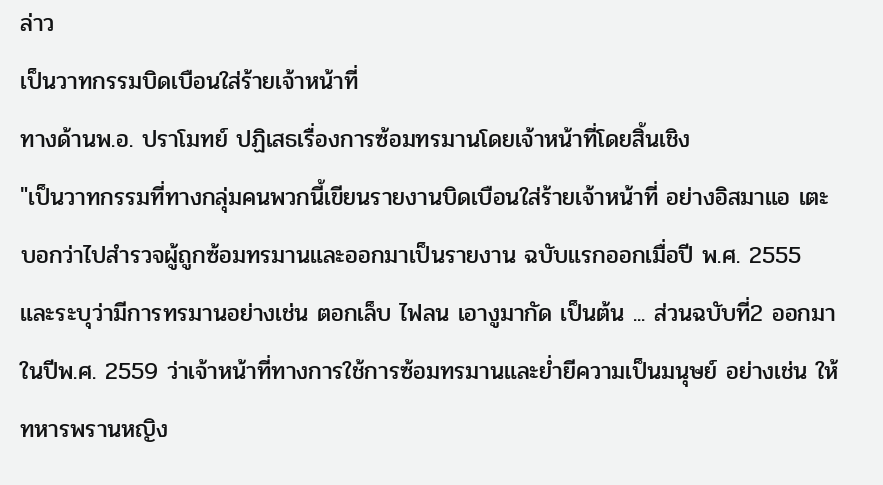ล่าว
เป็นวาทกรรมบิดเบือนใส่ร้ายเจ้าหน้าที่
ทางด้านพ.อ. ปราโมทย์ ปฏิเสธเรื่องการซ้อมทรมานโดยเจ้าหน้าที่โดยสิ้นเชิง
"เป็นวาทกรรมที่ทางกลุ่มคนพวกนี้เขียนรายงานบิดเบือนใส่ร้ายเจ้าหน้าที่ อย่างอิสมาแอ เตะบอกว่าไปสำรวจผู้ถูกซ้อมทรมานและออกมาเป็นรายงาน ฉบับแรกออกเมื่อปี พ.ศ. 2555 และระบุว่ามีการทรมานอย่างเช่น ตอกเล็บ ไฟลน เอางูมากัด เป็นต้น ... ส่วนฉบับที่2 ออกมาในปีพ.ศ. 2559 ว่าเจ้าหน้าที่ทางการใช้การซ้อมทรมานและย่ำยีความเป็นมนุษย์ อย่างเช่น ให้ทหารพรานหญิง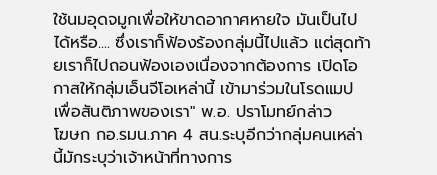ใช้นมอุดจมูกเพื่อให้ขาดอากาศหายใจ มันเป็นไปได้หรือ.... ซึ่งเราก็ฟ้องร้องกลุ่มนี้ไปแล้ว แต่สุดท้ายเราก็ไปถอนฟ้องเองเนื่องจากต้องการ เปิดโอกาสให้กลุ่มเอ็นจีโอเหล่านี้ เข้ามาร่วมในโรดแมป เพื่อสันติภาพของเรา" พ.อ. ปราโมทย์กล่าว
โฆษก กอ.รมน.ภาค 4 สน.ระบุอีกว่ากลุ่มคนเหล่านี้มักระบุว่าเจ้าหน้าที่ทางการ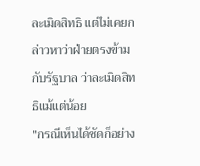ละเมิดสิทธิ แต่ไม่เคยกล่าวหาว่าฝ่ายตรงข้ามกับรัฐบาล ว่าละเมิดสิทธิแม้แต่น้อย
"กรณีเห็นได้ชัดก็อย่าง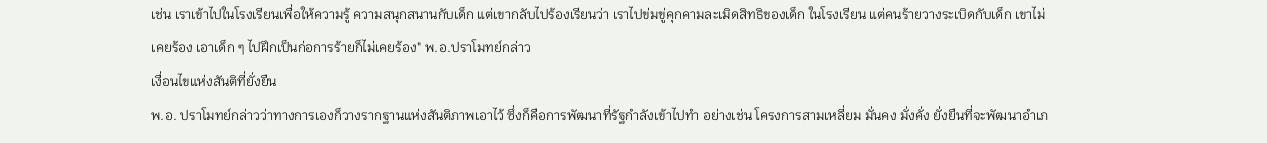เช่น เราเข้าไปในโรงเรียนเพื่อให้ความรู้ ความสนุกสนานกับเด็ก แต่เขากลับไปร้องเรียนว่า เราไปข่มขู่คุกคามละเมิดสิทธิของเด็ก ในโรงเรียน แต่คนร้ายวางระเบิดกับเด็ก เขาไม่เคยร้อง เอาเด็ก ๆ ไปฝึกเป็นก่อการร้ายก็ไม่เคยร้อง" พ.อ.ปราโมทย์กล่าว
เงื่อนไขแห่งสันติที่ยั่งยืน
พ.อ. ปราโมทย์กล่าวว่าทางการเองก็วางรากฐานแห่งสันติภาพเอาไว้ ซึ่งก็คือการพัฒนาที่รัฐกำลังเข้าไปทำ อย่างเช่น โครงการสามเหลี่ยม มั่นคง มั่งคั่ง ยั่งยืนที่จะพัฒนาอำเภ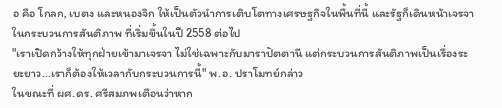อ คือ โกลก, เบตง และหนองจิก ให้เป็นตัวนำการเติบโตทางเศรษฐกิจในพื้นที่นี้ และรัฐก็เดินหน้าเจรจาในกระบวนการสันติภาพ ที่เริ่มขึ้นในปี 2558 ต่อไป
"เราเปิดกว้างให้ทุกฝ่ายเข้ามาเจรจา ไม่ใช่เฉพาะกับมาราปัตตานี แต่กระบวนการสันติภาพเป็นเรื่องระยะยาว...เราก็ต้องให้เวลากับกระบวนการนี้" พ.อ. ปราโมทย์กล่าว
ในขณะที่ ผศ.ดร. ศรีสมภพเตือนว่าหาก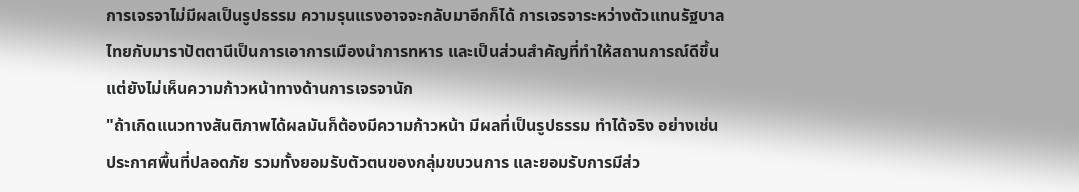การเจรจาไม่มีผลเป็นรูปธรรม ความรุนแรงอาจจะกลับมาอีกก็ได้ การเจรจาระหว่างตัวแทนรัฐบาลไทยกับมาราปัตตานีเป็นการเอาการเมืองนำการทหาร และเป็นส่วนสำคัญที่ทำให้สถานการณ์ดีขึ้น แต่ยังไม่เห็นความก้าวหน้าทางด้านการเจรจานัก
"ถ้าเกิดแนวทางสันติภาพได้ผลมันก็ต้องมีความก้าวหน้า มีผลที่เป็นรูปธรรม ทำได้จริง อย่างเช่น ประกาศพื้นที่ปลอดภัย รวมทั้งยอมรับตัวตนของกลุ่มขบวนการ และยอมรับการมีส่ว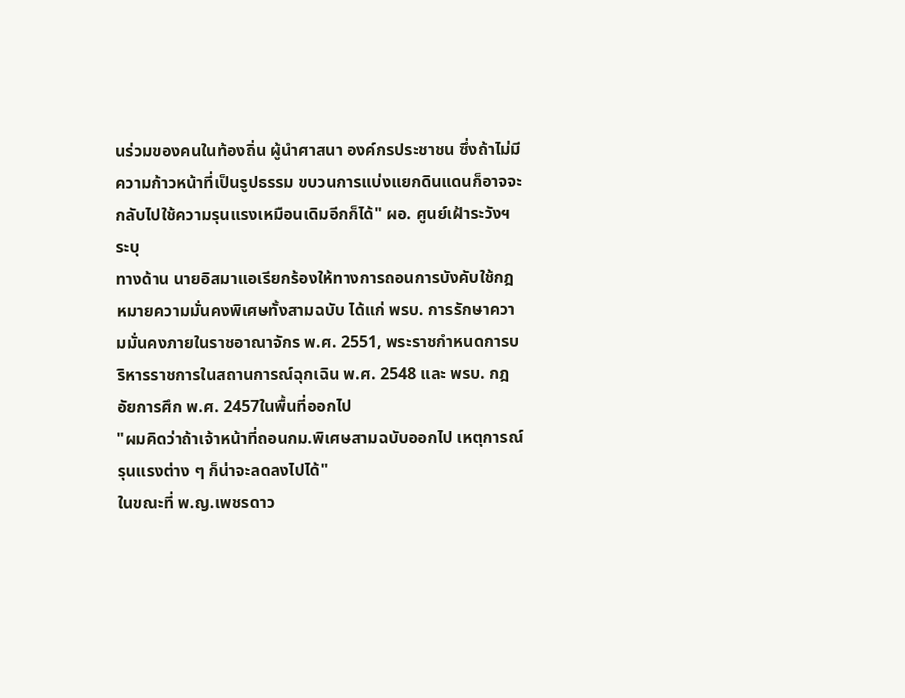นร่วมของคนในท้องถิ่น ผู้นำศาสนา องค์กรประชาชน ซึ่งถ้าไม่มีความก้าวหน้าที่เป็นรูปธรรม ขบวนการแบ่งแยกดินแดนก็อาจจะกลับไปใช้ความรุนแรงเหมือนเดิมอีกก็ได้" ผอ. ศูนย์เฝ้าระวังฯระบุ
ทางด้าน นายอิสมาแอเรียกร้องให้ทางการถอนการบังคับใช้กฎหมายความมั่นคงพิเศษทั้งสามฉบับ ได้แก่ พรบ. การรักษาความมั่นคงภายในราชอาณาจักร พ.ศ. 2551, พระราชกำหนดการบริหารราชการในสถานการณ์ฉุกเฉิน พ.ศ. 2548 และ พรบ. กฎอัยการศึก พ.ศ. 2457ในพื้นที่ออกไป
"ผมคิดว่าถ้าเจ้าหน้าที่ถอนกม.พิเศษสามฉบับออกไป เหตุการณ์รุนแรงต่าง ๆ ก็น่าจะลดลงไปได้"
ในขณะที่ พ.ญ.เพชรดาว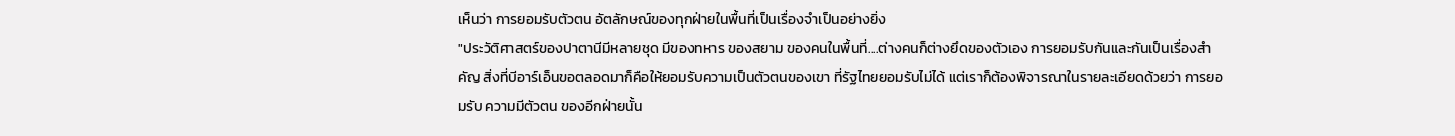เห็นว่า การยอมรับตัวตน อัตลักษณ์ของทุกฝ่ายในพื้นที่เป็นเรื่องจำเป็นอย่างยิ่ง
"ประวัติศาสตร์ของปาตานีมีหลายชุด มีของทหาร ของสยาม ของคนในพื้นที่....ต่างคนก็ต่างยึดของตัวเอง การยอมรับกันและกันเป็นเรื่องสำคัญ สิ่งที่บีอาร์เอ็นขอตลอดมาก็คือให้ยอมรับความเป็นตัวตนของเขา ที่รัฐไทยยอมรับไม่ได้ แต่เราก็ต้องพิจารณาในรายละเอียดด้วยว่า การยอมรับ ความมีตัวตน ของอีกฝ่ายนั้น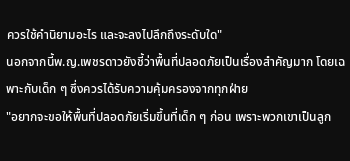ควรใช้คำนิยามอะไร และจะลงไปลึกถึงระดับใด"
นอกจากนี้พ.ญ.เพชรดาวยังชี้ว่าพื้นที่ปลอดภัยเป็นเรื่องสำคัญมาก โดยเฉพาะกับเด็ก ๆ ซึ่งควรได้รับความคุ้มครองจากทุกฝ่าย
"อยากจะขอให้พื้นที่ปลอดภัยเริ่มขึ้นที่เด็ก ๆ ก่อน เพราะพวกเขาเป็นลูก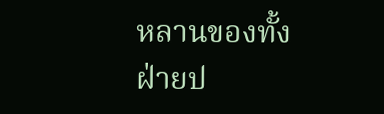หลานของทั้งฝ่ายป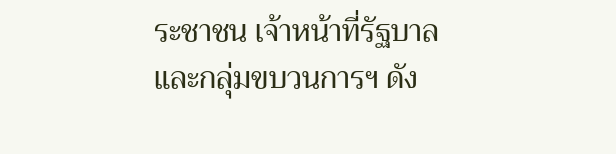ระชาชน เจ้าหน้าที่รัฐบาล และกลุ่มขบวนการฯ ดัง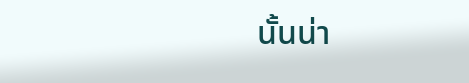นั้นน่า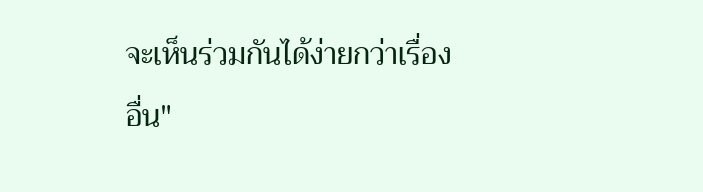จะเห็นร่วมกันได้ง่ายกว่าเรื่องอื่น"